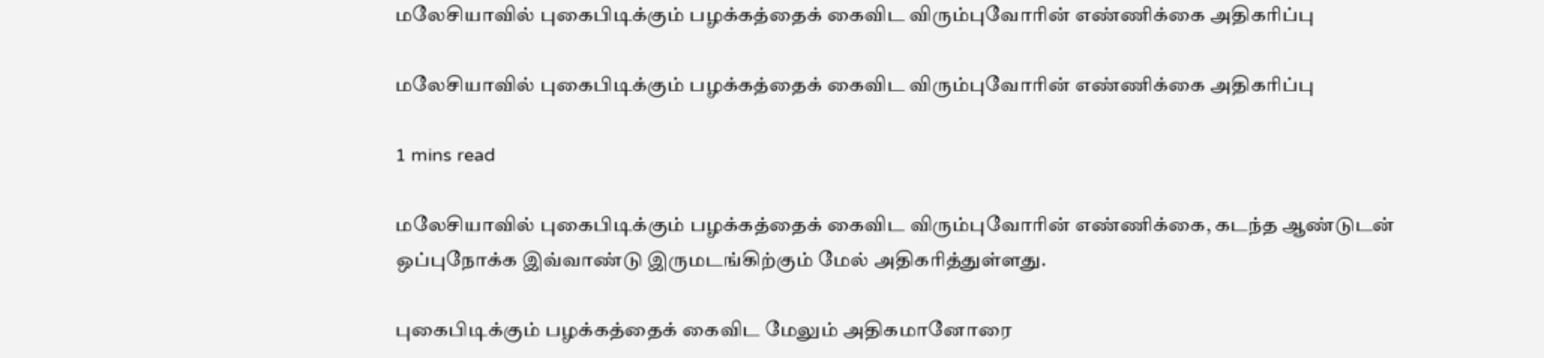மலேசியாவில் புகைபிடிக்கும் பழக்கத்தைக் கைவிட விரும்புவோரின் எண்ணிக்கை அதிகரிப்பு

மலேசியாவில் புகைபிடிக்கும் பழக்கத்தைக் கைவிட விரும்புவோரின் எண்ணிக்கை அதிகரிப்பு

1 mins read

மலேசியாவில் புகைபிடிக்கும் பழக்கத்தைக் கைவிட விரும்புவோரின் எண்ணிக்கை, கடந்த ஆண்டுடன் ஒப்புநோக்க இவ்வாண்டு இருமடங்கிற்கும் மேல் அதிகரித்துள்ளது.

புகைபிடிக்கும் பழக்கத்தைக் கைவிட மேலும் அதிகமானோரை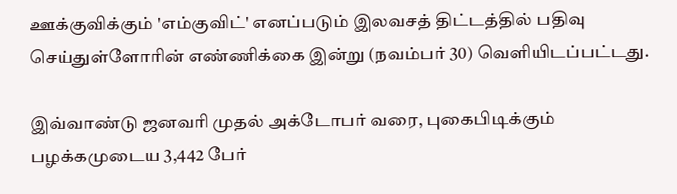ஊக்குவிக்கும் 'எம்குவிட்' எனப்படும் இலவசத் திட்டத்தில் பதிவு செய்துள்ளோரின் எண்ணிக்கை இன்று (நவம்பர் 30) வெளியிடப்பட்டது.

இவ்வாண்டு ஜனவரி முதல் அக்டோபர் வரை, புகைபிடிக்கும் பழக்கமுடைய 3,442 பேர்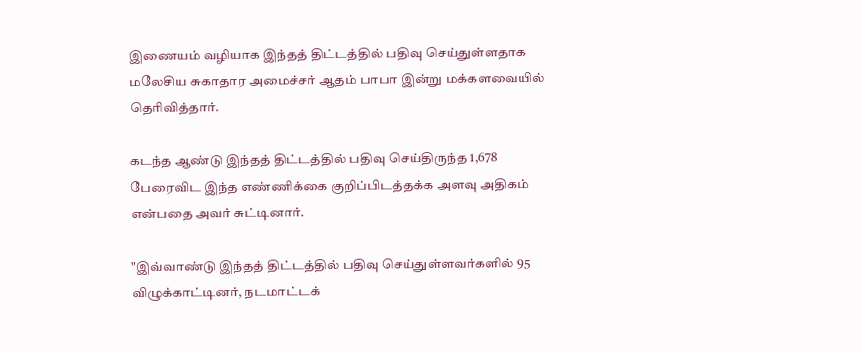இணையம் வழியாக இந்தத் திட்டத்தில் பதிவு செய்துள்ளதாக மலேசிய சுகாதார அமைச்சர் ஆதம் பாபா இன்று மக்களவையில் தெரிவித்தார்.

கடந்த ஆண்டு இந்தத் திட்டத்தில் பதிவு செய்திருந்த 1,678 பேரைவிட இந்த எண்ணிக்கை குறிப்பிடத்தக்க அளவு அதிகம் என்பதை அவர் சுட்டினார்.

"இவ்வாண்டு இந்தத் திட்டத்தில் பதிவு செய்துள்ளவர்களில் 95 விழுக்காட்டினர், நடமாட்டக்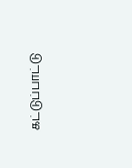கட்டுப்பாட்டு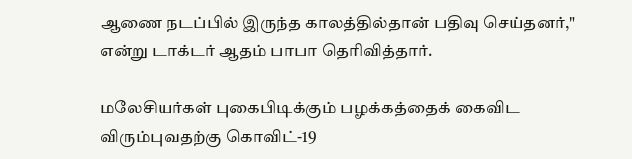ஆணை நடப்பில் இருந்த காலத்தில்தான் பதிவு செய்தனர்," என்று டாக்டர் ஆதம் பாபா தெரிவித்தார்.

மலேசியர்கள் புகைபிடிக்கும் பழக்கத்தைக் கைவிட விரும்புவதற்கு கொவிட்-19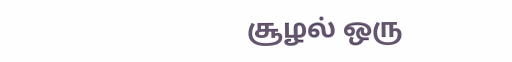சூழல் ஒரு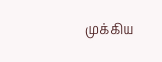முக்கிய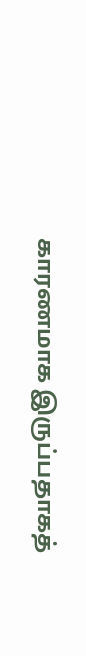காரணமாக இருப்பதாகத்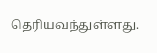தெரியவந்துள்ளது.